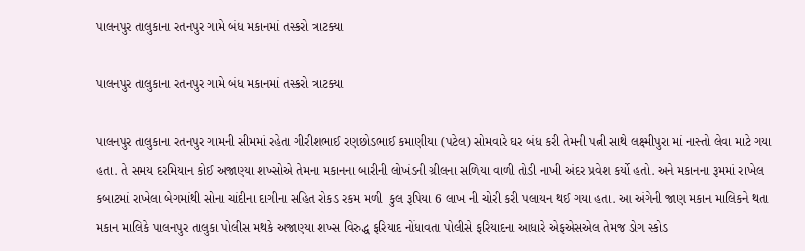પાલનપુર તાલુકાના રતનપુર ગામે બંધ મકાનમાં તસ્કરો ત્રાટક્યા

પાલનપુર તાલુકાના રતનપુર ગામે બંધ મકાનમાં તસ્કરો ત્રાટક્યા

પાલનપુર તાલુકાના રતનપુર ગામની સીમમાં રહેતા ગીરીશભાઈ રણછોડભાઈ કમાણીયા (પટેલ) સોમવારે ઘર બંધ કરી તેમની પત્ની સાથે લક્ષ્મીપુરા માં નાસ્તો લેવા માટે ગયા હતા. તે સમય દરમિયાન કોઈ અજાણ્યા શખ્સોએ તેમના મકાનના બારીની લોખંડની ગ્રીલના સળિયા વાળી તોડી નાખી અંદર પ્રવેશ કર્યો હતો. અને મકાનના રૂમમાં રાખેલ કબાટમાં રાખેલા બેગમાંથી સોના ચાંદીના દાગીના સહિત રોકડ રકમ મળી  કુલ રૂપિયા 6 લાખ ની ચોરી કરી પલાયન થઈ ગયા હતા. આ અંગેની જાણ મકાન માલિકને થતા મકાન માલિકે પાલનપુર તાલુકા પોલીસ મથકે અજાણ્યા શખ્સ વિરુદ્ધ ફરિયાદ નોંધાવતા પોલીસે ફરિયાદના આધારે એફએસએલ તેમજ ડોગ સ્કોડ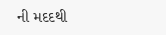ની મદદથી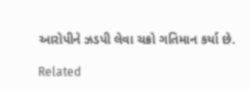આરોપીને ઝડપી લેવા ચક્રો ગતિમાન કર્યા છે.

Related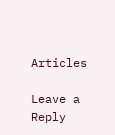Articles

Leave a Reply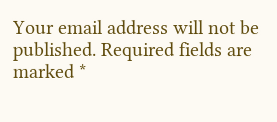Your email address will not be published. Required fields are marked *